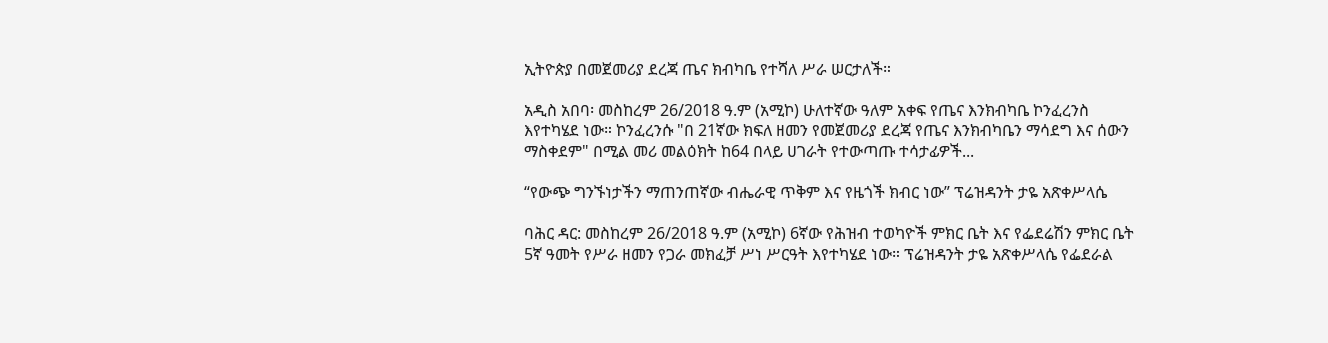ኢትዮጵያ በመጀመሪያ ደረጃ ጤና ክብካቤ የተሻለ ሥራ ሠርታለች።

አዲስ አበባ፡ መስከረም 26/2018 ዓ.ም (አሚኮ) ሁለተኛው ዓለም አቀፍ የጤና እንክብካቤ ኮንፈረንስ እየተካሄደ ነው። ኮንፈረንሱ "በ 21ኛው ክፍለ ዘመን የመጀመሪያ ደረጃ የጤና እንክብካቤን ማሳደግ እና ሰውን ማስቀደም" በሚል መሪ መልዕክት ከ64 በላይ ሀገራት የተውጣጡ ተሳታፊዎች...

“የውጭ ግንኙነታችን ማጠንጠኛው ብሔራዊ ጥቅም እና የዜጎች ክብር ነው” ፕሬዝዳንት ታዬ አጽቀሥላሴ

ባሕር ዳር: መስከረም 26/2018 ዓ.ም (አሚኮ) 6ኛው የሕዝብ ተወካዮች ምክር ቤት እና የፌደሬሽን ምክር ቤት 5ኛ ዓመት የሥራ ዘመን የጋራ መክፈቻ ሥነ ሥርዓት እየተካሄደ ነው። ፕሬዝዳንት ታዬ አጽቀሥላሴ የፌደራል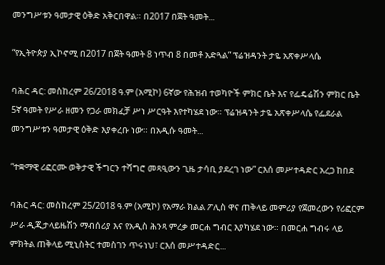መንግሥቱን ዓመታዊ ዕቅድ አቅርበዋል። በ2017 በጀት ዓመት...

“የኢትዮጵያ ኢኮኖሚ በ2017 በጀት ዓመት 8 ነጥብ 8 በመቶ አድጓል” ፕሬዝዳንት ታዬ አጽቀሥላሴ

ባሕር ዳር: መስከረም 26/2018 ዓ.ም (አሚኮ) 6ኛው የሕዝብ ተወካዮች ምክር ቤት እና የፌዴሬሽን ምክር ቤት 5ኛ ዓመት የሥራ ዘመን የጋራ መክፈቻ ሥነ ሥርዓት እየተካሄደ ነው። ፕሬዝዳንት ታዬ አጽቀሥላሴ የፌደራል መንግሥቱን ዓመታዊ ዕቅድ እያቀረቡ ነው። በአዲሱ ዓመት...

“ተቋማዊ ሪፎርሙ ወቅታዊ ችግርን ተሻግሮ መጻዒውን ጊዜ ታሳቢ ያደረገ ነው” ርእሰ መሥተዳድር አረጋ ከበደ

ባሕር ዳር: መስከረም 25/2018 ዓ.ም (አሚኮ) የአማራ ክልል ፖሊስ ዋና ጠቅላይ መምሪያ የጀመረውን የሪፎርም ሥራ ዲጂታላይዜሽን ማብሰሪያ እና የአዲስ ሕንጻ ምረቃ መርሐ ግብር እያካሄደ ነው። በመርሐ ግብሩ ላይ ምክትል ጠቅላይ ሚኒስትር ተመስገን ጥሩነህ፣ ርእሰ መሥተዳድር...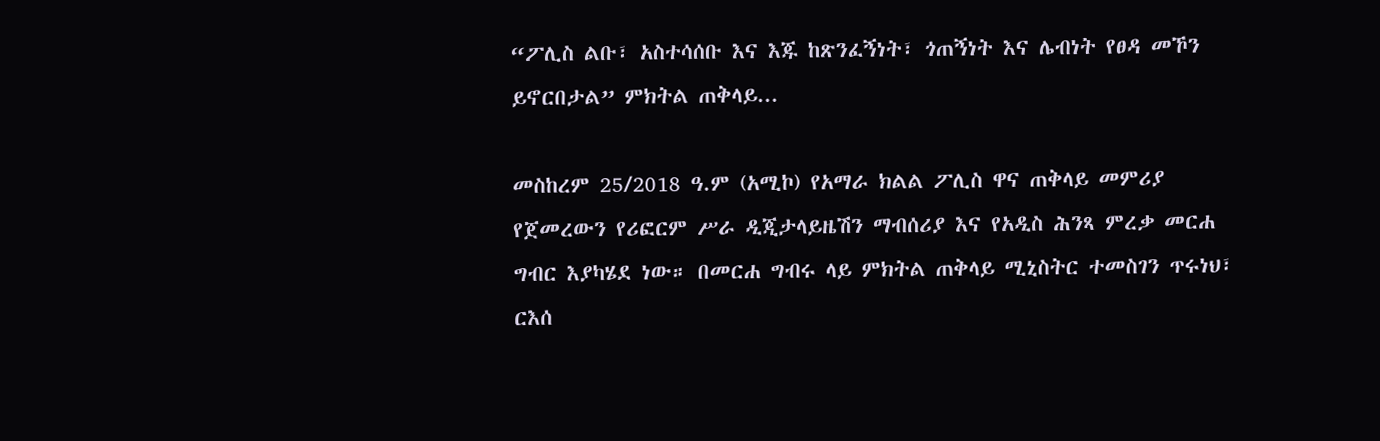“ፖሊስ ልቡ፣ አስተሳሰቡ እና እጁ ከጽንፈኝነት፣ ጎጠኝነት እና ሌብነት የፀዳ መኾን ይኖርበታል” ምክትል ጠቅላይ...

መስከረም 25/2018 ዓ.ም (አሚኮ) የአማራ ክልል ፖሊስ ዋና ጠቅላይ መምሪያ የጀመረውን የሪፎርም ሥራ ዲጂታላይዜሽን ማብሰሪያ እና የአዲስ ሕንጻ ምረቃ መርሐ ግብር እያካሄደ ነው። በመርሐ ግብሩ ላይ ምክትል ጠቅላይ ሚኒስትር ተመስገን ጥሩነህ፣ ርእሰ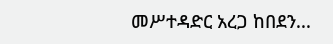መሥተዳድር አረጋ ከበደን...